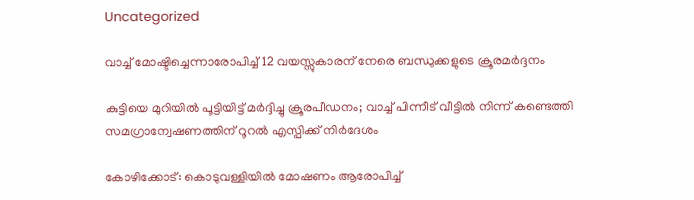Uncategorized

വാച്ച് മോഷ്ടിച്ചെന്നാരോപിച്ച് 12 വയസ്സുകാരന് നേരെ ബന്ധുക്കളുടെ ക്രൂരമർദ്ദനം

കുട്ടിയെ മുറിയിൽ പൂട്ടിയിട്ട് മർദ്ദിച്ചു ക്രൂരപീഡനം; വാച്ച് പിന്നീട് വീട്ടിൽ നിന്ന് കണ്ടെത്തി സമഗ്രാന്വേഷണത്തിന് റൂറൽ എസ്പിക്ക് നിർദേശം

കോഴിക്കോട്: കൊടുവള്ളിയിൽ മോഷണം ആരോപിച്ച്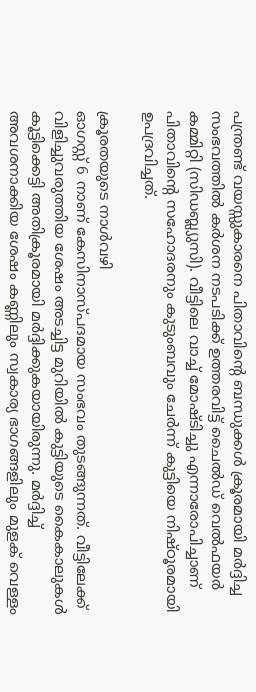പന്ത്രണ്ട് വയസ്സുകാരനെ പിതാവിന്റെ ബന്ധുക്കൾ ക്രൂരമായി മർദ്ദിച്ച സംഭവത്തിൽ കർശന നടപടിക്ക് ഉത്തരവിട്ട് ചൈൽഡ് വെൽഫയർ കമ്മിറ്റി (സിഡബ്ല്യുസി). വീട്ടിലെ വാച്ച് മോഷ്ടിച്ചു എന്നാരോപിച്ചാണ് പിതാവിന്റെ സഹോദരനും കുടുംബവും ചേർന്ന് കുട്ടിയെ നിഷ്ഠൂരമായി ഉപദ്രവിച്ചത്.

ക്രൂരതയുടെ നാൾവഴി
ഓഗസ്റ്റ് 6 നാണ് കേസിനാസ്പദമായ സംഭവം തുടങ്ങുന്നത്. വീട്ടിലേക്ക് വിളിച്ചുവരുത്തിയ ശേഷം അടച്ചിട്ട മുറിയിൽ കുട്ടിയുടെ കൈകാലുകൾ കൂട്ടിക്കെട്ടി അതിക്രൂരമായി മർദ്ദിക്കുകയായിരുന്നു. മർദ്ദിച്ച് അവശനാക്കിയ ശേഷം കണ്ണിലും സ്വകാര്യ ഭാഗങ്ങളിലും മുളക് വെള്ളം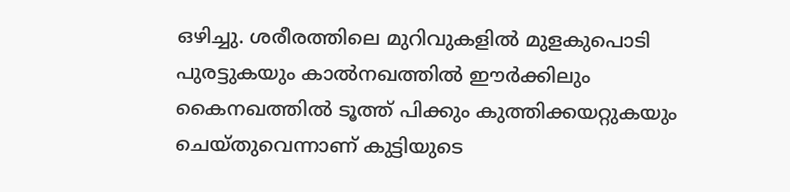ഒഴിച്ചു. ശരീരത്തിലെ മുറിവുകളിൽ മുളകുപൊടി പുരട്ടുകയും കാൽനഖത്തിൽ ഈർക്കിലും കൈനഖത്തിൽ ടൂത്ത് പിക്കും കുത്തിക്കയറ്റുകയും ചെയ്തുവെന്നാണ് കുട്ടിയുടെ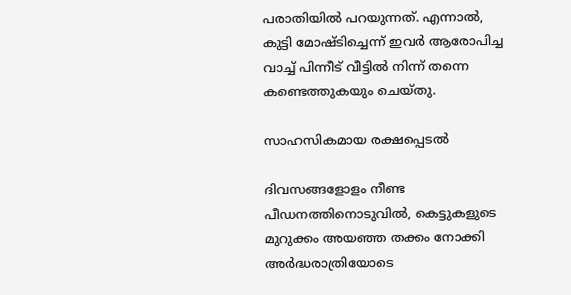പരാതിയിൽ പറയുന്നത്. എന്നാൽ, കുട്ടി മോഷ്ടിച്ചെന്ന് ഇവർ ആരോപിച്ച വാച്ച് പിന്നീട് വീട്ടിൽ നിന്ന് തന്നെ കണ്ടെത്തുകയും ചെയ്തു.

സാഹസികമായ രക്ഷപ്പെടൽ

ദിവസങ്ങളോളം നീണ്ട പീഡനത്തിനൊടുവിൽ, കെട്ടുകളുടെ മുറുക്കം അയഞ്ഞ തക്കം നോക്കി അർദ്ധരാത്രിയോടെ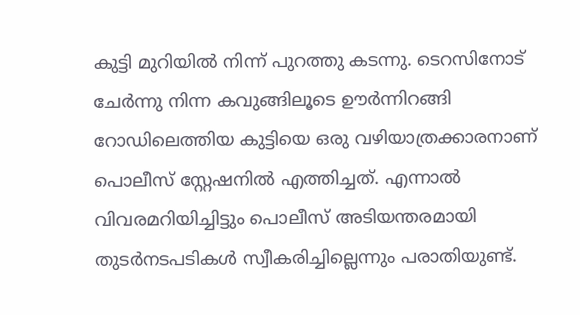കുട്ടി മുറിയിൽ നിന്ന് പുറത്തു കടന്നു. ടെറസിനോട് ചേർന്നു നിന്ന കവുങ്ങിലൂടെ ഊർന്നിറങ്ങി റോഡിലെത്തിയ കുട്ടിയെ ഒരു വഴിയാത്രക്കാരനാണ് പൊലീസ് സ്റ്റേഷനിൽ എത്തിച്ചത്. എന്നാൽ വിവരമറിയിച്ചിട്ടും പൊലീസ് അടിയന്തരമായി തുടർനടപടികൾ സ്വീകരിച്ചില്ലെന്നും പരാതിയുണ്ട്.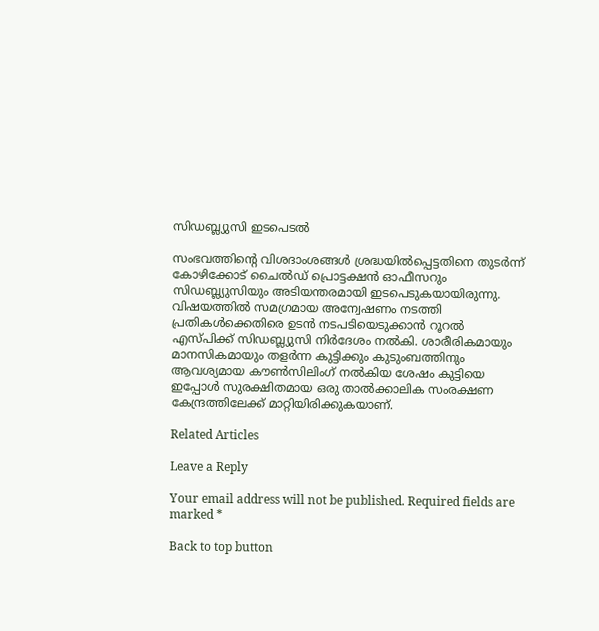സിഡബ്ല്യുസി ഇടപെടൽ

സംഭവത്തിന്റെ വിശദാംശങ്ങൾ ശ്രദ്ധയിൽപ്പെട്ടതിനെ തുടർന്ന് കോഴിക്കോട് ചൈൽഡ് പ്രൊട്ടക്ഷൻ ഓഫീസറും സിഡബ്ല്യുസിയും അടിയന്തരമായി ഇടപെടുകയായിരുന്നു. വിഷയത്തിൽ സമഗ്രമായ അന്വേഷണം നടത്തി പ്രതികൾക്കെതിരെ ഉടൻ നടപടിയെടുക്കാൻ റൂറൽ എസ്പിക്ക് സിഡബ്ല്യുസി നിർദേശം നൽകി. ശാരീരികമായും മാനസികമായും തളർന്ന കുട്ടിക്കും കുടുംബത്തിനും ആവശ്യമായ കൗൺസിലിംഗ് നൽകിയ ശേഷം കുട്ടിയെ ഇപ്പോൾ സുരക്ഷിതമായ ഒരു താൽക്കാലിക സംരക്ഷണ കേന്ദ്രത്തിലേക്ക് മാറ്റിയിരിക്കുകയാണ്.

Related Articles

Leave a Reply

Your email address will not be published. Required fields are marked *

Back to top button